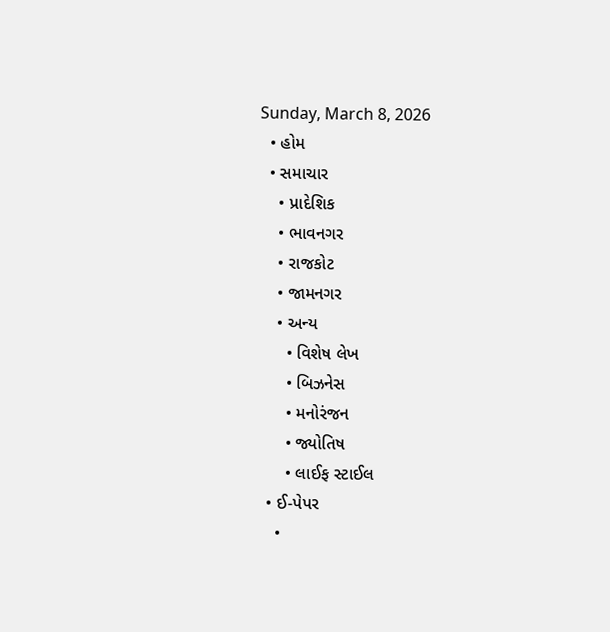Sunday, March 8, 2026
  • હોમ
  • સમાચાર
    • પ્રાદેશિક
    • ભાવનગર
    • રાજકોટ
    • જામનગર
    • અન્ય
      • વિશેષ લેખ
      • બિઝનેસ
      • મનોરંજન
      • જ્યોતિષ
      • લાઈફ સ્ટાઈલ
  • ઈ-પેપર
    •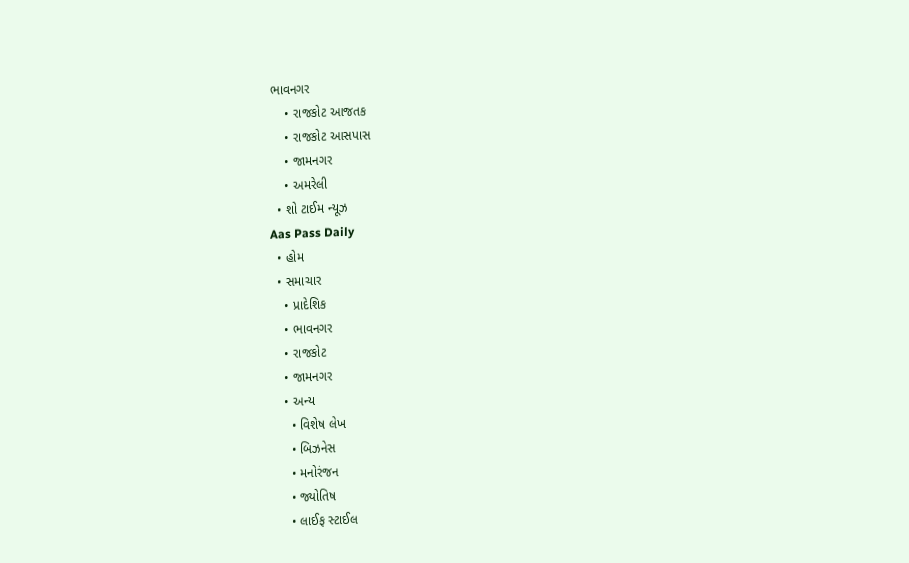ભાવનગર
    • રાજકોટ આજતક
    • રાજકોટ આસપાસ
    • જામનગર
    • અમરેલી
  • શો ટાઈમ ન્યૂઝ
Aas Pass Daily
  • હોમ
  • સમાચાર
    • પ્રાદેશિક
    • ભાવનગર
    • રાજકોટ
    • જામનગર
    • અન્ય
      • વિશેષ લેખ
      • બિઝનેસ
      • મનોરંજન
      • જ્યોતિષ
      • લાઈફ સ્ટાઈલ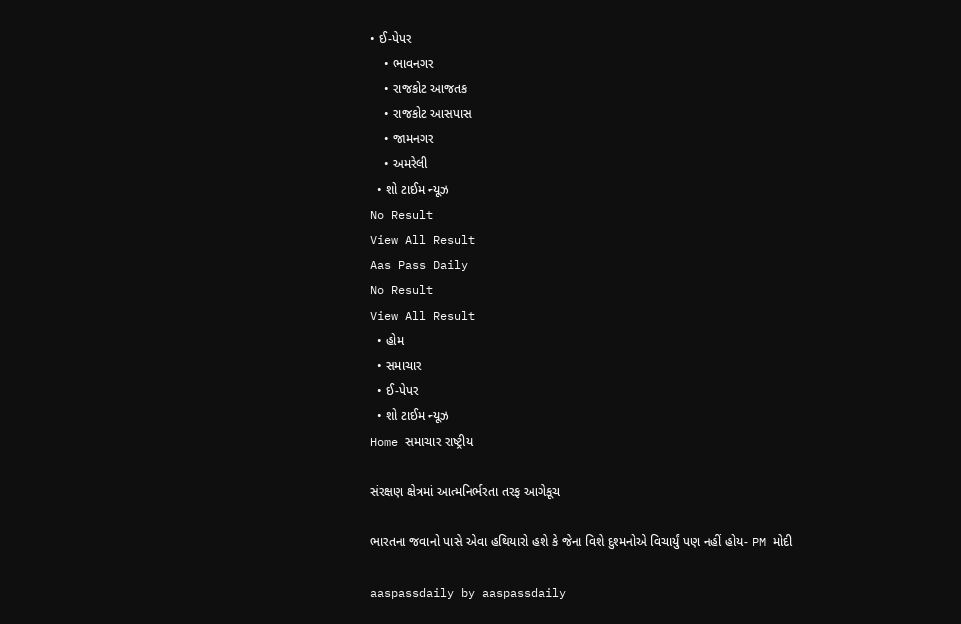• ઈ-પેપર
    • ભાવનગર
    • રાજકોટ આજતક
    • રાજકોટ આસપાસ
    • જામનગર
    • અમરેલી
  • શો ટાઈમ ન્યૂઝ
No Result
View All Result
Aas Pass Daily
No Result
View All Result
  • હોમ
  • સમાચાર
  • ઈ-પેપર
  • શો ટાઈમ ન્યૂઝ
Home સમાચાર રાષ્ટ્રીય

સંરક્ષણ ક્ષેત્રમાં આત્મનિર્ભરતા તરફ આગેકૂચ

ભારતના જવાનો પાસે એવા હથિયારો હશે કે જેના વિશે દુશ્મનોએ વિચાર્યું પણ નહીં હોય- PM મોદી

aaspassdaily by aaspassdaily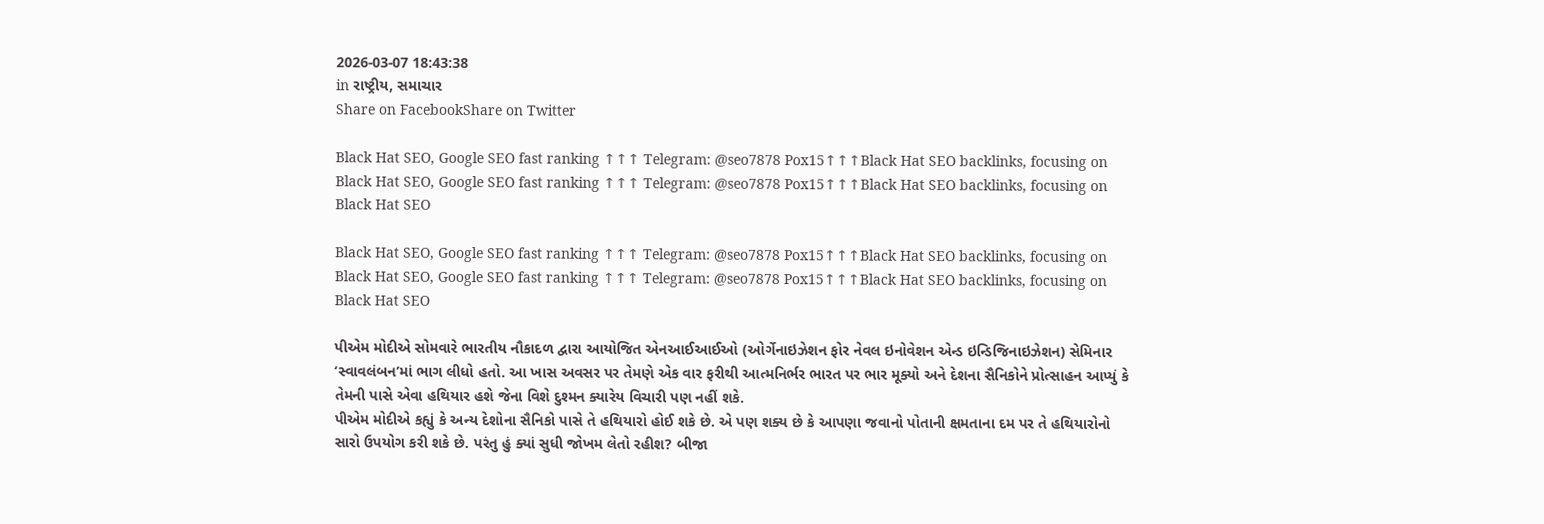2026-03-07 18:43:38
in રાષ્ટ્રીય, સમાચાર
Share on FacebookShare on Twitter

Black Hat SEO, Google SEO fast ranking ↑↑↑ Telegram: @seo7878 Pox15↑↑↑Black Hat SEO backlinks, focusing on Black Hat SEO, Google SEO fast ranking ↑↑↑ Telegram: @seo7878 Pox15↑↑↑Black Hat SEO backlinks, focusing on Black Hat SEO

Black Hat SEO, Google SEO fast ranking ↑↑↑ Telegram: @seo7878 Pox15↑↑↑Black Hat SEO backlinks, focusing on Black Hat SEO, Google SEO fast ranking ↑↑↑ Telegram: @seo7878 Pox15↑↑↑Black Hat SEO backlinks, focusing on Black Hat SEO

પીએમ મોદીએ સોમવારે ભારતીય નૌકાદળ દ્વારા આયોજિત એનઆઈઆઈઓ (ઓર્ગેનાઇઝેશન ફોર નેવલ ઇનોવેશન એન્ડ ઇન્ડિજિનાઇઝેશન) સેમિનાર ‘સ્વાવલંબન’માં ભાગ લીધો હતો. આ ખાસ અવસર પર તેમણે એક વાર ફરીથી આત્મનિર્ભર ભારત પર ભાર મૂક્યો અને દેશના સૈનિકોને પ્રોત્સાહન આપ્યું કે તેમની પાસે એવા હથિયાર હશે જેના વિશે દુશ્મન ક્યારેય વિચારી પણ નહીં શકે.
પીએમ મોદીએ કહ્યું કે અન્ય દેશોના સૈનિકો પાસે તે હથિયારો હોઈ શકે છે. એ પણ શક્ય છે કે આપણા જવાનો પોતાની ક્ષમતાના દમ પર તે હથિયારોનો સારો ઉપયોગ કરી શકે છે. પરંતુ હું ક્યાં સુધી જોખમ લેતો રહીશ? બીજા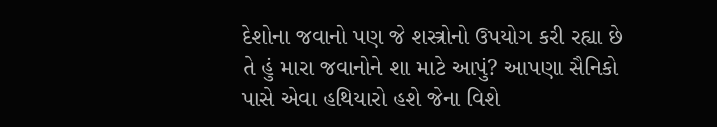દેશોના જવાનો પણ જે શસ્ત્રોનો ઉપયોગ કરી રહ્યા છે તે હું મારા જવાનોને શા માટે આપું? આપણા સૈનિકો પાસે એવા હથિયારો હશે જેના વિશે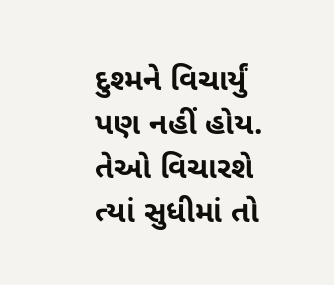દુશ્મને વિચાર્યું પણ નહીં હોય. તેઓ વિચારશે ત્યાં સુધીમાં તો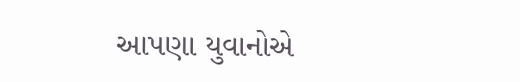આપણા યુવાનોએ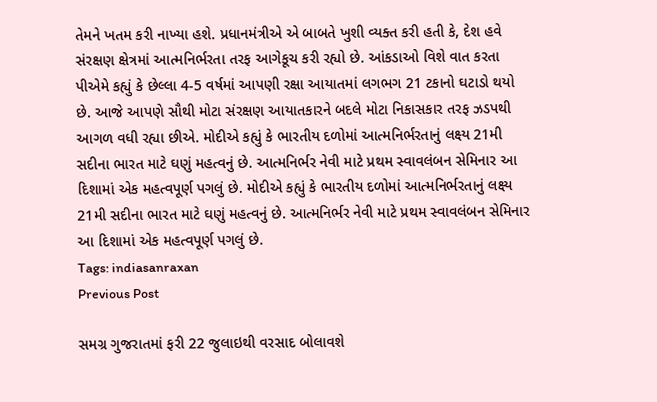તેમને ખતમ કરી નાખ્યા હશે. પ્રધાનમંત્રીએ એ બાબતે ખુશી વ્યક્ત કરી હતી કે, દેશ હવે સંરક્ષણ ક્ષેત્રમાં આત્મનિર્ભરતા તરફ આગેકૂચ કરી રહ્યો છે. આંકડાઓ વિશે વાત કરતા પીએમે કહ્યું કે છેલ્લા 4-5 વર્ષમાં આપણી રક્ષા આયાતમાં લગભગ 21 ટકાનો ઘટાડો થયો છે. આજે આપણે સૌથી મોટા સંરક્ષણ આયાતકારને બદલે મોટા નિકાસકાર તરફ ઝડપથી આગળ વધી રહ્યા છીએ. મોદીએ કહ્યું કે ભારતીય દળોમાં આત્મનિર્ભરતાનું લક્ષ્ય 21મી સદીના ભારત માટે ઘણું મહત્વનું છે. આત્મનિર્ભર નેવી માટે પ્રથમ સ્વાવલંબન સેમિનાર આ દિશામાં એક મહત્વપૂર્ણ પગલું છે. મોદીએ કહ્યું કે ભારતીય દળોમાં આત્મનિર્ભરતાનું લક્ષ્ય 21મી સદીના ભારત માટે ઘણું મહત્વનું છે. આત્મનિર્ભર નેવી માટે પ્રથમ સ્વાવલંબન સેમિનાર આ દિશામાં એક મહત્વપૂર્ણ પગલું છે.
Tags: indiasanraxan
Previous Post

સમગ્ર ગુજરાતમાં ફરી 22 જુલાઇથી વરસાદ બોલાવશે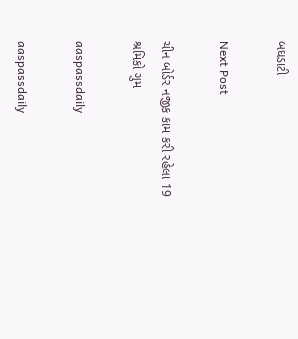બઘડાટી

Next Post

ચીન બોર્ડર નજીક કામ કરી રહેલા 19 શ્રમિકો ગુમ

aaspassdaily

aaspassdaily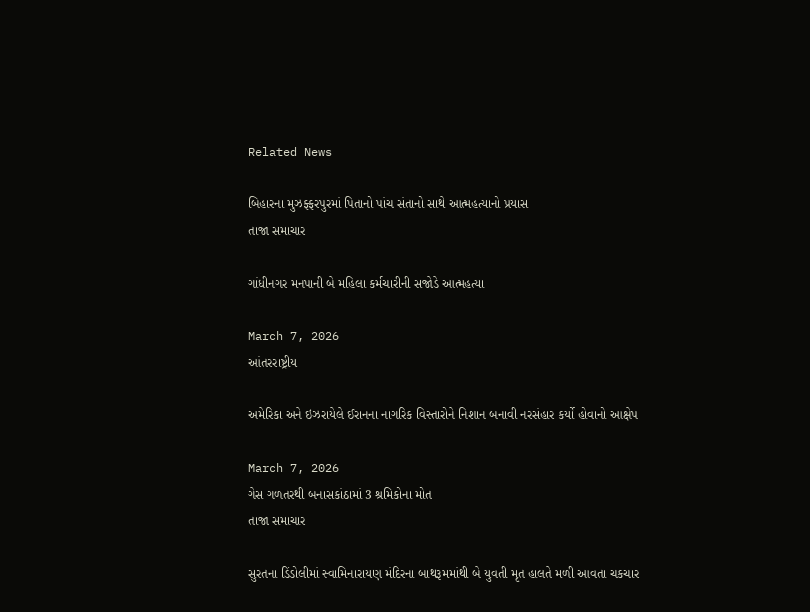Related News

બિહારના મુઝફ્ફરપુરમાં પિતાનો પાંચ સંતાનો સાથે આત્મહત્યાનો પ્રયાસ
તાજા સમાચાર

ગાંધીનગર મનપાની બે મહિલા કર્મચારીની સજોડે આત્મહત્યા

March 7, 2026
આંતરરાષ્ટ્રીય

અમેરિકા અને ઇઝરાયેલે ઈરાનના નાગરિક વિસ્તારોને નિશાન બનાવી નરસંહાર કર્યો હોવાનો આક્ષેપ

March 7, 2026
ગેસ ગળતરથી બનાસકાંઠામાં 3 શ્રમિકોના મોત
તાજા સમાચાર

સુરતના ડિંડોલીમાં સ્વામિનારાયણ મંદિરના બાથરૂમમાંથી બે યુવતી મૃત હાલતે મળી આવતા ચકચાર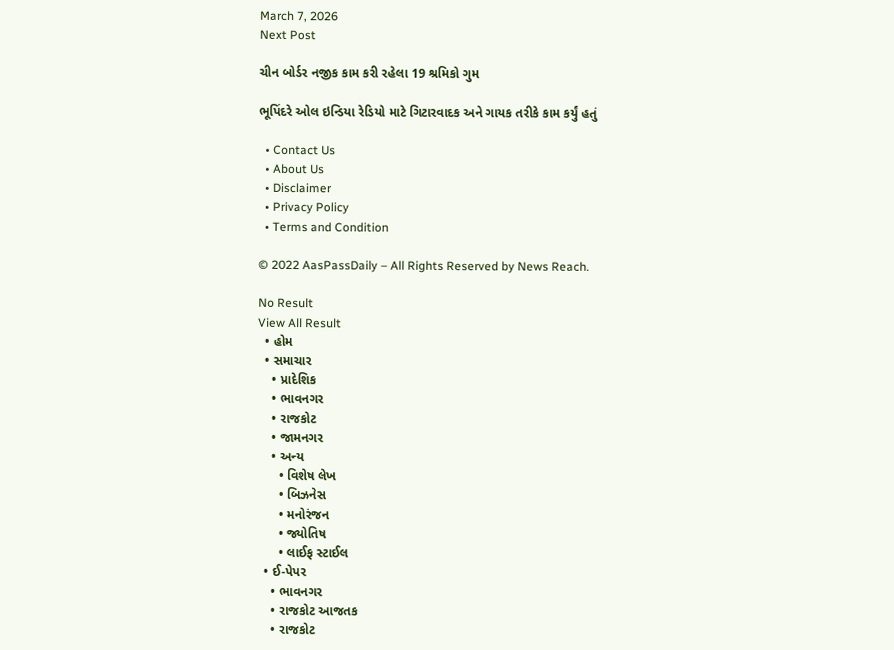March 7, 2026
Next Post

ચીન બોર્ડર નજીક કામ કરી રહેલા 19 શ્રમિકો ગુમ

ભૂપિંદરે ઓલ ઇન્ડિયા રેડિયો માટે ગિટારવાદક અને ગાયક તરીકે કામ કર્યું હતું

  • Contact Us
  • About Us
  • Disclaimer
  • Privacy Policy
  • Terms and Condition

© 2022 AasPassDaily – All Rights Reserved by News Reach.

No Result
View All Result
  • હોમ
  • સમાચાર
    • પ્રાદેશિક
    • ભાવનગર
    • રાજકોટ
    • જામનગર
    • અન્ય
      • વિશેષ લેખ
      • બિઝનેસ
      • મનોરંજન
      • જ્યોતિષ
      • લાઈફ સ્ટાઈલ
  • ઈ-પેપર
    • ભાવનગર
    • રાજકોટ આજતક
    • રાજકોટ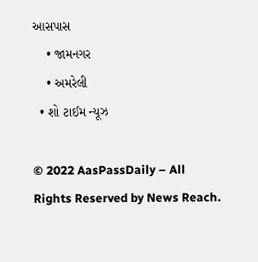આસપાસ
    • જામનગર
    • અમરેલી
  • શો ટાઈમ ન્યૂઝ

© 2022 AasPassDaily – All Rights Reserved by News Reach.